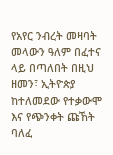የአየር ንብረት መዛባት መላውን ዓለም በፈተና ላይ በጣለበት በዚህ ዘመን፣ ኢትዮጵያ ከተለመደው የተቃውሞ እና የጭንቀት ጩኸት ባለፈ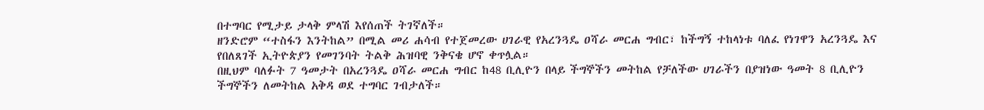በተግባር የሚታይ ታላቅ ምላሽ እየሰጠች ትገኛለች።
ዘንድሮም “ተስፋን እንትከል” በሚል መሪ ሐሳብ የተጀመረው ሀገራዊ የአረንጓዴ ዐሻራ መርሐ ግብር፣ ከችግኝ ተከላነቱ ባለፈ የነገዋን አረንጓዴ እና የበለጸገች ኢትዮጵያን የመገንባት ትልቅ ሕዝባዊ ንቅናቄ ሆኖ ቀጥሏል።
በዚህም ባለፉት 7 ዓመታት በአረንጓዴ ዐሻራ መርሐ ግብር ከ48 ቢሊዮን በላይ ችግኞችን መትከል የቻለችው ሀገራችን በያዝነው ዓመት 8 ቢሊዮን ችግኞችን ለመትከል አቅዳ ወደ ተግባር ገብታለች።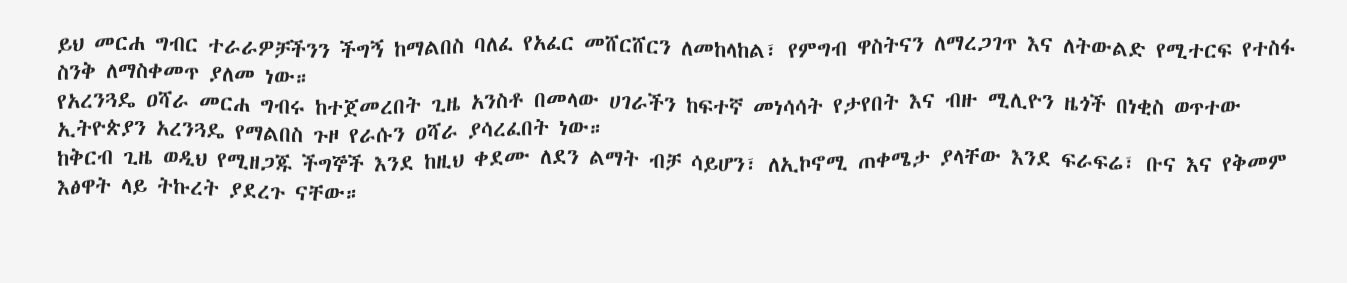ይህ መርሐ ግብር ተራራዎቻችንን ችግኝ ከማልበስ ባለፈ የአፈር መሸርሸርን ለመከላከል፣ የምግብ ዋስትናን ለማረጋገጥ እና ለትውልድ የሚተርፍ የተስፋ ስንቅ ለማስቀመጥ ያለመ ነው።
የአረንጓዴ ዐሻራ መርሐ ግብሩ ከተጀመረበት ጊዜ አንስቶ በመላው ሀገራችን ከፍተኛ መነሳሳት የታየበት እና ብዙ ሚሊዮን ዜጎች በነቂስ ወጥተው ኢትዮጵያን አረንጓዴ የማልበስ ጉዞ የራሱን ዐሻራ ያሳረፈበት ነው።
ከቅርብ ጊዜ ወዲህ የሚዘጋጁ ችግኞች እንደ ከዚህ ቀደሙ ለደን ልማት ብቻ ሳይሆን፣ ለኢኮኖሚ ጠቀሜታ ያላቸው እንደ ፍራፍሬ፣ ቡና እና የቅመም እፅዋት ላይ ትኩረት ያደረጉ ናቸው።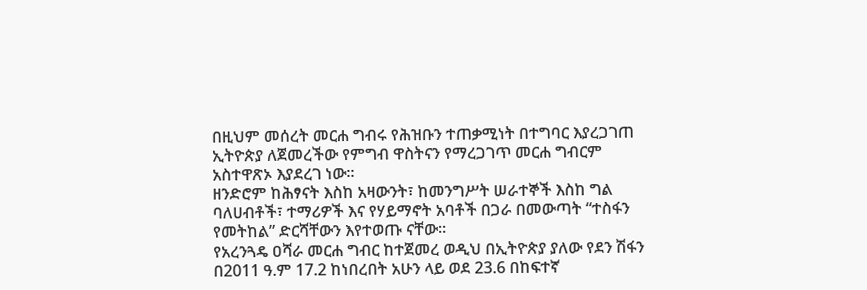በዚህም መሰረት መርሐ ግብሩ የሕዝቡን ተጠቃሚነት በተግባር እያረጋገጠ ኢትዮጵያ ለጀመረችው የምግብ ዋስትናን የማረጋገጥ መርሐ ግብርም አስተዋጽኦ እያደረገ ነው።
ዘንድሮም ከሕፃናት እስከ አዛውንት፣ ከመንግሥት ሠራተኞች እስከ ግል ባለሀብቶች፣ ተማሪዎች እና የሃይማኖት አባቶች በጋራ በመውጣት “ተስፋን የመትከል” ድርሻቸውን እየተወጡ ናቸው።
የአረንጓዴ ዐሻራ መርሐ ግብር ከተጀመረ ወዲህ በኢትዮጵያ ያለው የደን ሽፋን በ2011 ዓ.ም 17.2 ከነበረበት አሁን ላይ ወደ 23.6 በከፍተኛ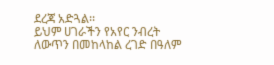ደረጃ አድጓል፡፡
ይህም ሀገራችን የአየር ንብረት ለውጥን በመከላከል ረገድ በዓለም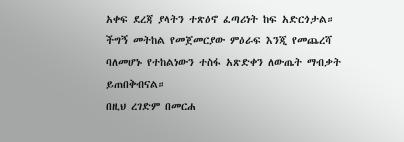አቀፍ ደረጃ ያላትን ተጽዕኖ ፈጣሪነት ከፍ አድርጎታል።
ችግኝ መትከል የመጀመርያው ምዕራፍ እንጂ የመጨረሻ ባለመሆኑ የተከልነውን ተስፋ አጽድቀን ለውጤት ማብቃት ይጠበቅብናል።
በዚህ ረገድም በመርሐ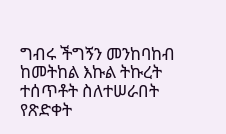ግብሩ ችግኝን መንከባከብ ከመትከል እኩል ትኩረት ተሰጥቶት ስለተሠራበት የጽድቀት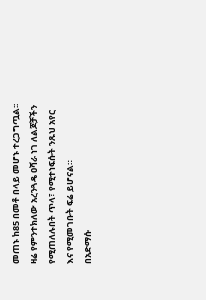መጠኑ ከ85 በመቶ በላይ መሆኑ ተረጋግጧል፡፡
ዛሬ የምንተክለው አረንጓዴ ዐሻራ ነገ ለልጆቻችን የሚጠለሉበት ጥላ፣ የሚተነፍሱት ንጹህ አየር እና የሚመገቡት ፍሬ ይሆናል።
በአድማሱ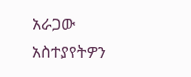አራጋው
አስተያየትዎን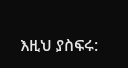እዚህ ያስፍሩ: